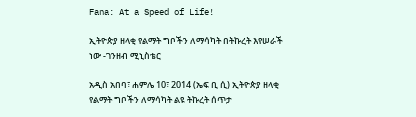Fana: At a Speed of Life!

ኢትዮጵያ ዘላቂ የልማት ግቦችን ለማሳካት በትኩረት እየሠራች ነው -ገንዘብ ሚኒስቴር

አዲስ አበባ፣ ሐምሌ 10፣ 2014 (ኤፍ ቢ ሲ) ኢትዮጵያ ዘላቂ የልማት ግቦችን ለማሳካት ልዩ ትኩረት ሰጥታ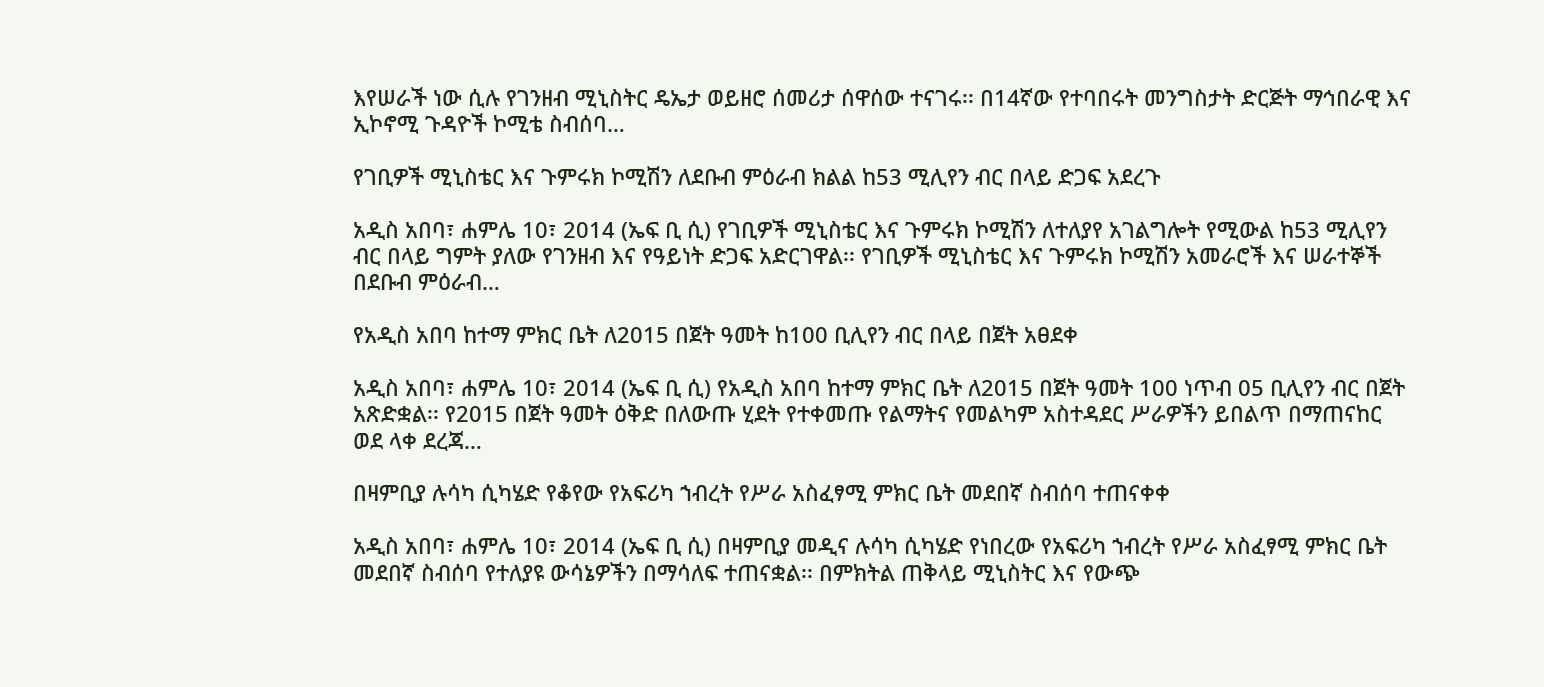እየሠራች ነው ሲሉ የገንዘብ ሚኒስትር ዴኤታ ወይዘሮ ሰመሪታ ሰዋሰው ተናገሩ፡፡ በ14ኛው የተባበሩት መንግስታት ድርጅት ማኅበራዊ እና ኢኮኖሚ ጉዳዮች ኮሚቴ ስብሰባ…

የገቢዎች ሚኒስቴር እና ጉምሩክ ኮሚሽን ለደቡብ ምዕራብ ክልል ከ53 ሚሊየን ብር በላይ ድጋፍ አደረጉ

አዲስ አበባ፣ ሐምሌ 10፣ 2014 (ኤፍ ቢ ሲ) የገቢዎች ሚኒስቴር እና ጉምሩክ ኮሚሽን ለተለያየ አገልግሎት የሚውል ከ53 ሚሊየን ብር በላይ ግምት ያለው የገንዘብ እና የዓይነት ድጋፍ አድርገዋል፡፡ የገቢዎች ሚኒስቴር እና ጉምሩክ ኮሚሽን አመራሮች እና ሠራተኞች በደቡብ ምዕራብ…

የአዲስ አበባ ከተማ ምክር ቤት ለ2015 በጀት ዓመት ከ100 ቢሊየን ብር በላይ በጀት አፀደቀ

አዲስ አበባ፣ ሐምሌ 10፣ 2014 (ኤፍ ቢ ሲ) የአዲስ አበባ ከተማ ምክር ቤት ለ2015 በጀት ዓመት 100 ነጥብ 05 ቢሊየን ብር በጀት አጽድቋል፡፡ የ2015 በጀት ዓመት ዕቅድ በለውጡ ሂደት የተቀመጡ የልማትና የመልካም አስተዳደር ሥራዎችን ይበልጥ በማጠናከር ወደ ላቀ ደረጃ…

በዛምቢያ ሉሳካ ሲካሄድ የቆየው የአፍሪካ ኀብረት የሥራ አስፈፃሚ ምክር ቤት መደበኛ ስብሰባ ተጠናቀቀ

አዲስ አበባ፣ ሐምሌ 10፣ 2014 (ኤፍ ቢ ሲ) በዛምቢያ መዲና ሉሳካ ሲካሄድ የነበረው የአፍሪካ ኀብረት የሥራ አስፈፃሚ ምክር ቤት መደበኛ ስብሰባ የተለያዩ ውሳኔዎችን በማሳለፍ ተጠናቋል፡፡ በምክትል ጠቅላይ ሚኒስትር እና የውጭ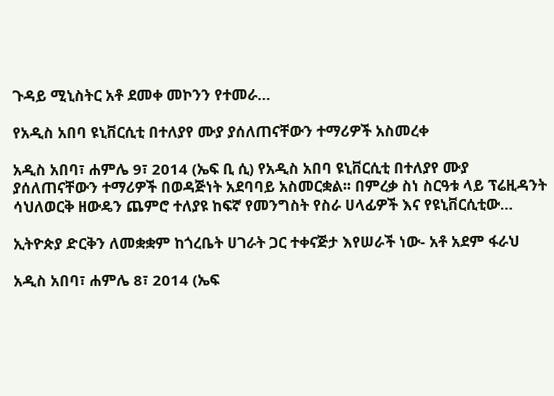ጉዳይ ሚኒስትር አቶ ደመቀ መኮንን የተመራ…

የአዲስ አበባ ዩኒቨርሲቲ በተለያየ ሙያ ያሰለጠናቸውን ተማሪዎች አስመረቀ

አዲስ አበባ፣ ሐምሌ 9፣ 2014 (ኤፍ ቢ ሲ) የአዲስ አበባ ዩኒቨርሲቲ በተለያየ ሙያ ያሰለጠናቸውን ተማሪዎች በወዳጅነት አደባባይ አስመርቋል፡፡ በምረቃ ስነ ስርዓቱ ላይ ፕሬዚዳንት ሳህለወርቅ ዘውዴን ጨምሮ ተለያዩ ከፍኛ የመንግስት የስራ ሀላፊዎች እና የዩኒቨርሲቲው…

ኢትዮጵያ ድርቅን ለመቋቋም ከጎረቤት ሀገራት ጋር ተቀናጅታ እየሠራች ነው- አቶ አደም ፋራህ

አዲስ አበባ፣ ሐምሌ 8፣ 2014 (ኤፍ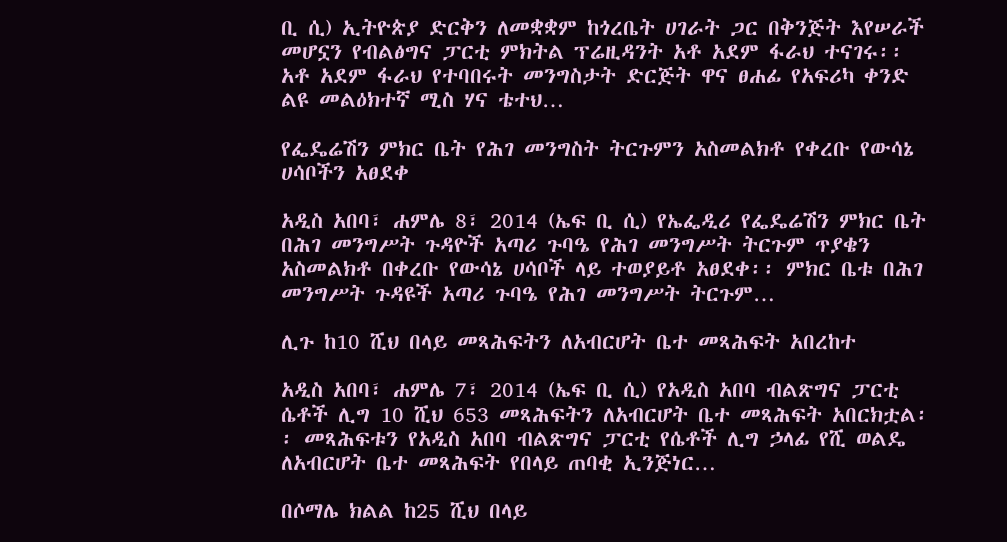ቢ ሲ) ኢትዮጵያ ድርቅን ለመቋቋም ከጎረቤት ሀገራት ጋር በቅንጅት እየሠራች መሆኗን የብልፅግና ፓርቲ ምክትል ፕሬዚዳንት አቶ አደም ፋራህ ተናገሩ፡፡ አቶ አደም ፋራህ የተባበሩት መንግስታት ድርጅት ዋና ፀሐፊ የአፍሪካ ቀንድ ልዩ መልዕክተኛ ሚስ ሃና ቴተህ…

የፌዴሬሽን ምክር ቤት የሕገ መንግስት ትርጉምን አስመልክቶ የቀረቡ የውሳኔ ሀሳቦችን አፀደቀ

አዲስ አበባ፣ ሐምሌ 8፣ 2014 (ኤፍ ቢ ሲ) የኤፌዲሪ የፌዴሬሽን ምክር ቤት በሕገ መንግሥት ጉዳዮች አጣሪ ጉባዔ የሕገ መንግሥት ትርጉም ጥያቄን አስመልክቶ በቀረቡ የውሳኔ ሀሳቦች ላይ ተወያይቶ አፀደቀ፡፡ ምክር ቤቱ በሕገ መንግሥት ጉዳዩች አጣሪ ጉባዔ የሕገ መንግሥት ትርጉም…

ሊጉ ከ10 ሺህ በላይ መጻሕፍትን ለአብርሆት ቤተ መጻሕፍት አበረከተ

አዲስ አበባ፣ ሐምሌ 7፣ 2014 (ኤፍ ቢ ሲ) የአዲስ አበባ ብልጽግና ፓርቲ ሴቶች ሊግ 10 ሺህ 653 መጻሕፍትን ለአብርሆት ቤተ መጻሕፍት አበርክቷል፡፡ መጻሕፍቱን የአዲስ አበባ ብልጽግና ፓርቲ የሴቶች ሊግ ኃላፊ የሺ ወልዴ ለአብርሆት ቤተ መጻሕፍት የበላይ ጠባቂ ኢንጅነር…

በሶማሌ ክልል ከ25 ሺህ በላይ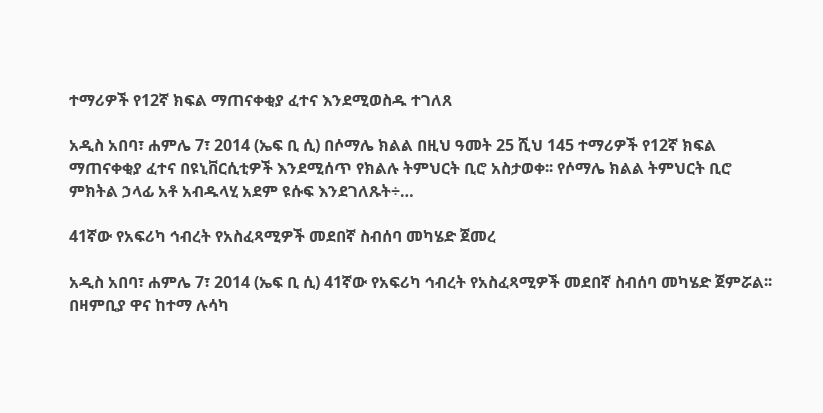ተማሪዎች የ12ኛ ክፍል ማጠናቀቂያ ፈተና እንደሚወስዱ ተገለጸ

አዲስ አበባ፣ ሐምሌ 7፣ 2014 (ኤፍ ቢ ሲ) በሶማሌ ክልል በዚህ ዓመት 25 ሺህ 145 ተማሪዎች የ12ኛ ክፍል ማጠናቀቂያ ፈተና በዩኒቨርሲቲዎች እንደሚሰጥ የክልሉ ትምህርት ቢሮ አስታወቀ፡፡ የሶማሌ ክልል ትምህርት ቢሮ ምክትል ኃላፊ አቶ አብዱላሂ አደም ዩሱፍ እንደገለጹት÷…

41ኛው የአፍሪካ ኅብረት የአስፈጻሚዎች መደበኛ ስብሰባ መካሄድ ጀመረ

አዲስ አበባ፣ ሐምሌ 7፣ 2014 (ኤፍ ቢ ሲ) 41ኛው የአፍሪካ ኅብረት የአስፈጻሚዎች መደበኛ ስብሰባ መካሄድ ጀምሯል፡፡ በዛምቢያ ዋና ከተማ ሉሳካ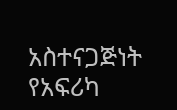አስተናጋጅነት የአፍሪካ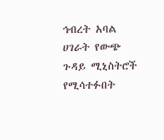ኅብረት አባል ሀገራት የውጭ ጉዳይ ሚኒስትሮች የሚሳተፉበት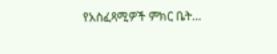የአስፈጻሚዎች ምክር ቤት…